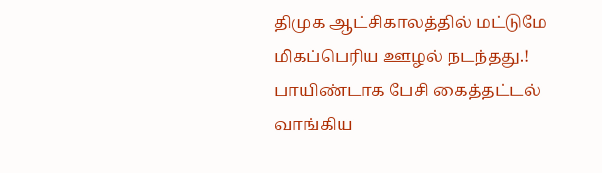திமுக ஆட்சிகாலத்தில் மட்டுமே மிகப்பெரிய ஊழல் நடந்தது.! பாயிண்டாக பேசி கைத்தட்டல் வாங்கிய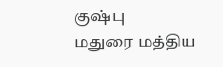குஷ்பு
மதுரை மத்திய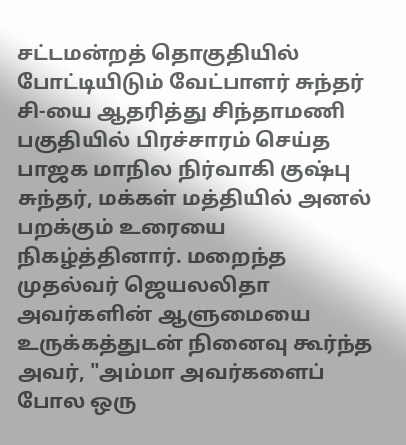சட்டமன்றத் தொகுதியில் போட்டியிடும் வேட்பாளர் சுந்தர் சி-யை ஆதரித்து சிந்தாமணி பகுதியில் பிரச்சாரம் செய்த பாஜக மாநில நிர்வாகி குஷ்பு சுந்தர், மக்கள் மத்தியில் அனல் பறக்கும் உரையை நிகழ்த்தினார். மறைந்த முதல்வர் ஜெயலலிதா அவர்களின் ஆளுமையை உருக்கத்துடன் நினைவு கூர்ந்த அவர், "அம்மா அவர்களைப் போல ஒரு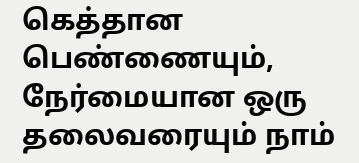கெத்தான பெண்ணையும், நேர்மையான ஒரு தலைவரையும் நாம்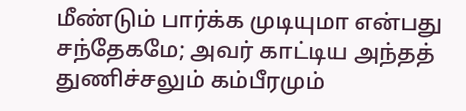மீண்டும் பார்க்க முடியுமா என்பது சந்தேகமே; அவர் காட்டிய அந்தத் துணிச்சலும் கம்பீரமும்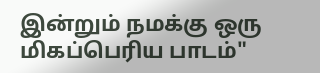இன்றும் நமக்கு ஒரு மிகப்பெரிய பாடம்"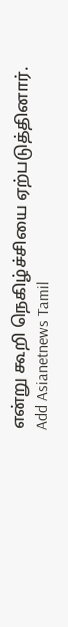என்று கூறி நெகிழ்ச்சியை ஏற்படுத்தினார்.
Add Asianetnews Tamil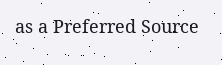as a Preferred Source